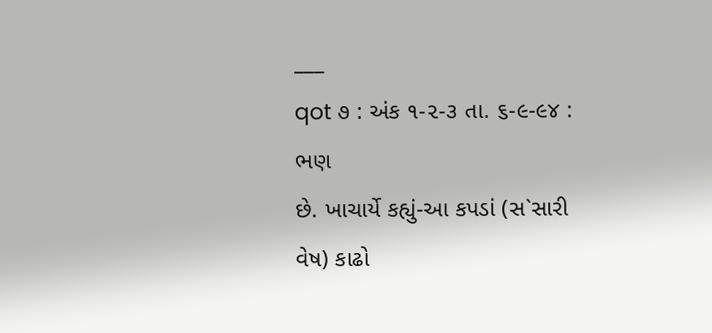___
qot ૭ : અંક ૧-૨-૩ તા. ૬-૯-૯૪ :
ભણ
છે. ખાચાર્યે કહ્યું-આ કપડાં (સ`સારી વેષ) કાઢો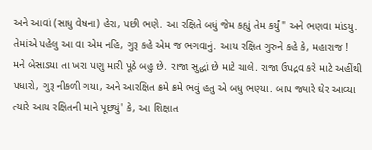અને આવાં (સાધુ વેષના) હેરા, પછી ભણે. આ રક્ષિતે બધું જેમ કહ્યું તેમ કર્યું" અને ભણવા માંડયુ. તેમાંએ પહેલુ આ વા એમ નહિ, ગુરૂ કહે એમ જ ભગવાનું. આય રક્ષિત ગુરુને કહે કે, મહારાજ ! મને બેસાડયા તા ખરા પણુ મારી પૂઠે બહુ છે. રાજા સુદ્ધાં છે માટે ચાલે. રાજા ઉપદ્રવ કરે માટે અહીંથી પધારો, ગુરૂ નીકળી ગયા, અને આરક્ષિત ક્રમે ક્રમે ભવું હતુ એ બધુ ભણ્યા. બાપ જ્યારે ઘેર આવ્યા ત્યારે આય રક્ષિતની માને પૂછ્યું' કે, આ શિક્ષાત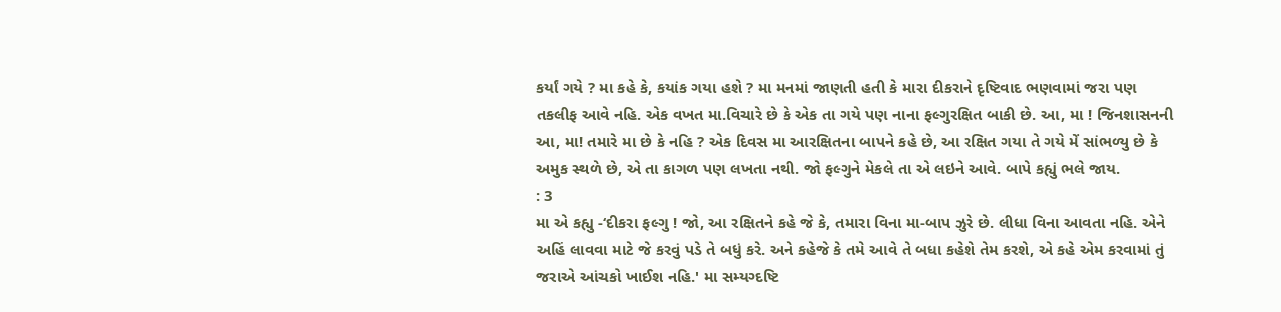કર્યાં ગયે ? મા કહે કે, કયાંક ગયા હશે ? મા મનમાં જાણતી હતી કે મારા દીકરાને દૃષ્ટિવાદ ભણવામાં જરા પણ તકલીફ આવે નહિ. એક વખત મા.વિચારે છે કે એક તા ગયે પણ નાના ફલ્ગુરક્ષિત બાકી છે. આ, મા ! જિનશાસનની આ, મા! તમારે મા છે કે નહિ ? એક દિવસ મા આરક્ષિતના બાપને કહે છે, આ રક્ષિત ગયા તે ગયે મેં સાંભળ્યુ છે કે અમુક સ્થળે છે, એ તા કાગળ પણ લખતા નથી. જો ફલ્ગુને મેકલે તા એ લઇને આવે. બાપે કહ્યું ભલે જાય.
: 3
મા એ કહ્યુ -‘દીકરા ફલ્ગુ ! જો, આ રક્ષિતને કહે જે કે, તમારા વિના મા-બાપ ઝુરે છે. લીધા વિના આવતા નહિ. એને અહિં લાવવા માટે જે કરવું પડે તે બધું કરે. અને કહેજે કે તમે આવે તે બધા કહેશે તેમ કરશે, એ કહે એમ કરવામાં તું જરાએ આંચકો ખાઈશ નહિ.' મા સમ્યગ્દષ્ટિ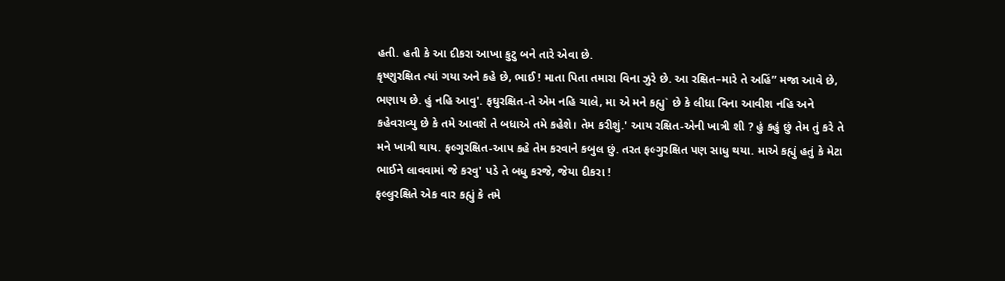હતી. હતી કે આ દીકરા આખા કુટુ બને તારે એવા છે.
કૃષ્ણુરક્ષિત ત્યાં ગયા અને કહે છે, ભાઈ ! માતા પિતા તમારા વિના ઝુરે છે. આ રક્ષિત–મારે તે અહિં” મજા આવે છે, ભણાય છે. હું નહિ આવુ'. ફઘુરક્ષિત-તે એમ નહિ ચાલે, મા એ મને કહ્યુ` છે કે લીધા વિના આવીશ નહિ અને કહેવરાવ્યુ છે કે તમે આવશે તે બધાએ તમે કહેશે। તેમ કરીશું.' આય રક્ષિત-એની ખાત્રી શી ? હું કહું છું તેમ તું કરે તે મને ખાત્રી થાય. ફલ્ગુરક્ષિત-આપ કહે તેમ કરવાને કબુલ છું. તરત ફલ્ગુરક્ષિત પણ સાધુ થયા. માએ કહ્યું હતું કે મેટા ભાઈને લાવવામાં જે કરવુ' પડે તે બધુ કરજે, જેયા દીકરા !
ફલ્લુરક્ષિતે એક વાર કહ્યું કે તમે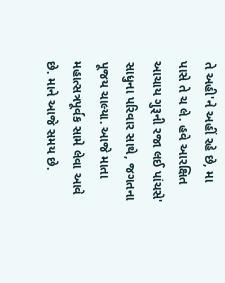તે અહી'ને અહીં રહે છે, મા પાસે તે ચ લે. હવે આરક્ષિત આચાય ગુરૂની રજા લઈ પાંચસે' સાધુના પરિવાર સાથે, જગતના પૂજય ચાલ્યા. આજે માતા મહાત્સત્રપૂર્વક સામે લેવા આવે છે. માને આજે સમય છે.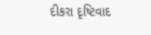દીકરા દૃષ્ટિવાદ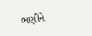ભણીને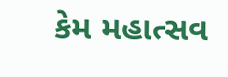કેમ મહાત્સવ